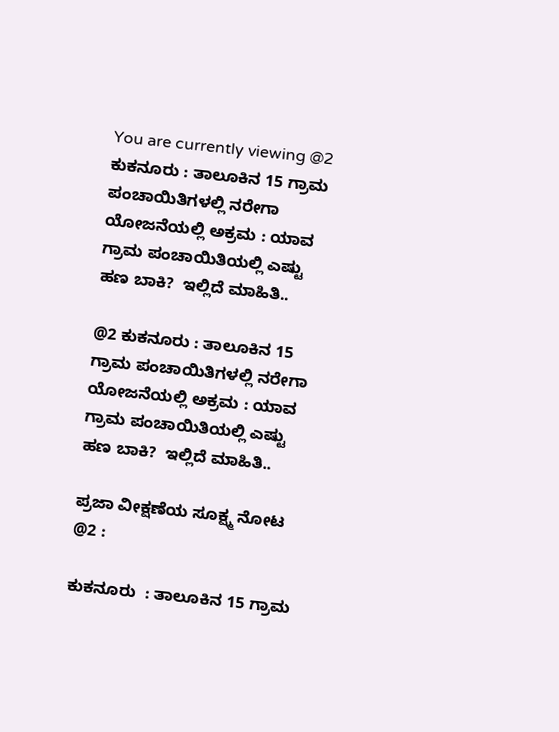You are currently viewing @2 ಕುಕನೂರು : ತಾಲೂಕಿನ 15 ಗ್ರಾಮ ಪಂಚಾಯಿತಿಗಳಲ್ಲಿ ನರೇಗಾ ಯೋಜನೆಯಲ್ಲಿ ಅಕ್ರಮ : ಯಾವ ಗ್ರಾಮ ಪಂಚಾಯಿತಿಯಲ್ಲಿ ಎಷ್ಟು ಹಣ ಬಾಕಿ?  ಇಲ್ಲಿದೆ ಮಾಹಿತಿ..

@2 ಕುಕನೂರು : ತಾಲೂಕಿನ 15 ಗ್ರಾಮ ಪಂಚಾಯಿತಿಗಳಲ್ಲಿ ನರೇಗಾ ಯೋಜನೆಯಲ್ಲಿ ಅಕ್ರಮ : ಯಾವ ಗ್ರಾಮ ಪಂಚಾಯಿತಿಯಲ್ಲಿ ಎಷ್ಟು ಹಣ ಬಾಕಿ?  ಇಲ್ಲಿದೆ ಮಾಹಿತಿ..

ಪ್ರಜಾ ವೀಕ್ಷಣೆಯ ಸೂಕ್ಷ್ಮ ನೋಟ @2 :

ಕುಕನೂರು  : ತಾಲೂಕಿನ 15 ಗ್ರಾಮ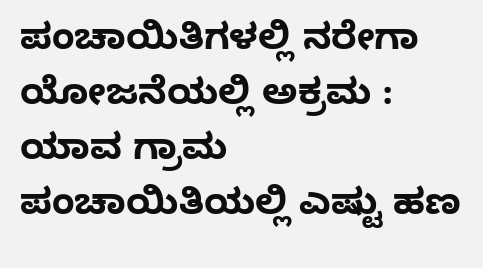ಪಂಚಾಯಿತಿಗಳಲ್ಲಿ ನರೇಗಾ ಯೋಜನೆಯಲ್ಲಿ ಅಕ್ರಮ : ಯಾವ ಗ್ರಾಮ ಪಂಚಾಯಿತಿಯಲ್ಲಿ ಎಷ್ಟು ಹಣ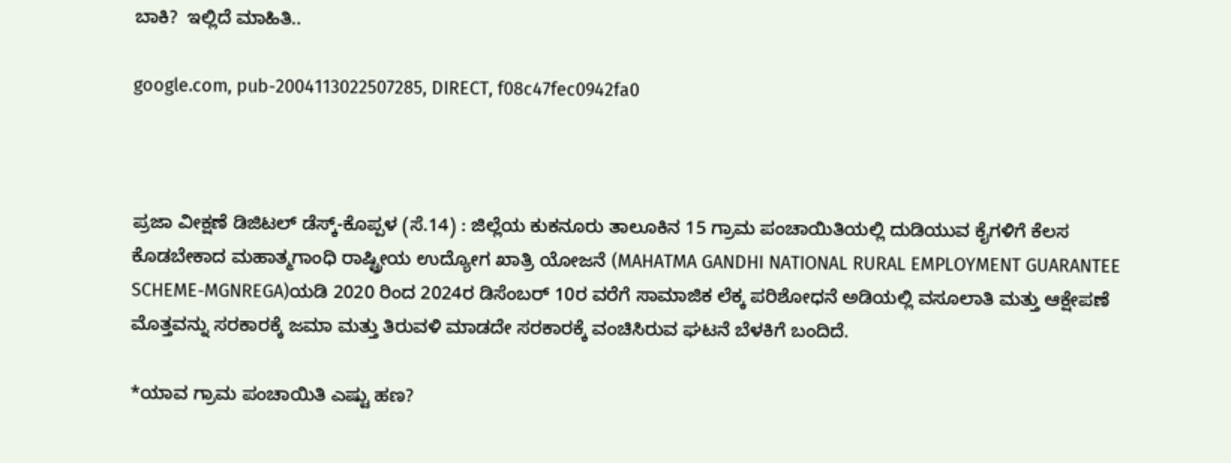ಬಾಕಿ?  ಇಲ್ಲಿದೆ ಮಾಹಿತಿ..

google.com, pub-2004113022507285, DIRECT, f08c47fec0942fa0



ಪ್ರಜಾ ವೀಕ್ಷಣೆ ಡಿಜಿಟಲ್ ಡೆಸ್ಕ್‌-ಕೊಪ್ಪಳ (ಸೆ.14) : ಜಿಲ್ಲೆಯ ಕುಕನೂರು ತಾಲೂಕಿನ 15 ಗ್ರಾಮ ಪಂಚಾಯಿತಿಯಲ್ಲಿ ದುಡಿಯುವ ಕೈಗಳಿಗೆ ಕೆಲಸ ಕೊಡಬೇಕಾದ ಮಹಾತ್ಮಗಾಂಧಿ ರಾಷ್ಟ್ರೀಯ ಉದ್ಯೋಗ ಖಾತ್ರಿ ಯೋಜನೆ (MAHATMA GANDHI NATIONAL RURAL EMPLOYMENT GUARANTEE SCHEME-MGNREGA)ಯಡಿ 2020 ರಿಂದ 2024ರ ಡಿಸೆಂಬರ್ 10ರ ವರೆಗೆ ಸಾಮಾಜಿಕ ಲೆಕ್ಕ ಪರಿಶೋಧನೆ ಅಡಿಯಲ್ಲಿ ವಸೂಲಾತಿ ಮತ್ತು ಆಕ್ಷೇಪಣೆ ಮೊತ್ತವನ್ನು ಸರಕಾರಕ್ಕೆ ಜಮಾ ಮತ್ತು ತಿರುವಳಿ ಮಾಡದೇ ಸರಕಾರಕ್ಕೆ ವಂಚಿಸಿರುವ ಘಟನೆ ಬೆಳಕಿಗೆ ಬಂದಿದೆ.

*ಯಾವ ಗ್ರಾಮ ಪಂಚಾಯಿತಿ ಎಷ್ಟು ಹಣ?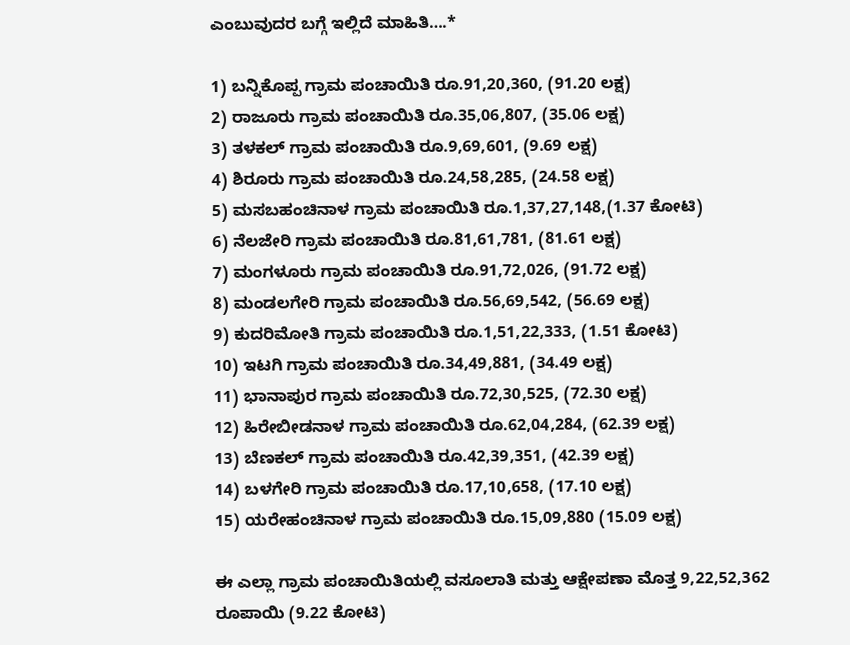ಎಂಬುವುದರ ಬಗ್ಗೆ ಇಲ್ಲಿದೆ ಮಾಹಿತಿ….*

1) ಬನ್ನಿಕೊಪ್ಪ ಗ್ರಾಮ ಪಂಚಾಯಿತಿ ರೂ.91,20,360, (91.20 ಲಕ್ಷ)
2) ರಾಜೂರು ಗ್ರಾಮ ಪಂಚಾಯಿತಿ ರೂ.35,06,807, (35.06 ಲಕ್ಷ)
3) ತಳಕಲ್ ಗ್ರಾಮ ಪಂಚಾಯಿತಿ ರೂ.9,69,601, (9.69 ಲಕ್ಷ)
4) ಶಿರೂರು ಗ್ರಾಮ ಪಂಚಾಯಿತಿ ರೂ.24,58,285, (24.58 ಲಕ್ಷ)
5) ಮಸಬಹಂಚಿನಾಳ ಗ್ರಾಮ ಪಂಚಾಯಿತಿ ರೂ.1,37,27,148,(1.37 ಕೋಟಿ)
6) ನೆಲಜೇರಿ ಗ್ರಾಮ ಪಂಚಾಯಿತಿ ರೂ.81,61,781, (81.61 ಲಕ್ಷ)
7) ಮಂಗಳೂರು ಗ್ರಾಮ ಪಂಚಾಯಿತಿ ರೂ.91,72,026, (91.72 ಲಕ್ಷ)
8) ಮಂಡಲಗೇರಿ ಗ್ರಾಮ ಪಂಚಾಯಿತಿ ರೂ.56,69,542, (56.69 ಲಕ್ಷ)
9) ಕುದರಿಮೋತಿ ಗ್ರಾಮ ಪಂಚಾಯಿತಿ ರೂ.1,51,22,333, (1.51 ಕೋಟಿ)
10) ಇಟಗಿ ಗ್ರಾಮ ಪಂಚಾಯಿತಿ ರೂ.34,49,881, (34.49 ಲಕ್ಷ)
11) ಭಾನಾಪುರ ಗ್ರಾಮ ಪಂಚಾಯಿತಿ ರೂ.72,30,525, (72.30 ಲಕ್ಷ)
12) ಹಿರೇಬೀಡನಾಳ ಗ್ರಾಮ ಪಂಚಾಯಿತಿ ರೂ.62,04,284, (62.39 ಲಕ್ಷ)
13) ಬೆಣಕಲ್ ಗ್ರಾಮ ಪಂಚಾಯಿತಿ ರೂ.42,39,351, (42.39 ಲಕ್ಷ)
14) ಬಳಗೇರಿ ಗ್ರಾಮ ಪಂಚಾಯಿತಿ ರೂ.17,10,658, (17.10 ಲಕ್ಷ)
15) ಯರೇಹಂಚಿನಾಳ ಗ್ರಾಮ ಪಂಚಾಯಿತಿ ರೂ.15,09,880 (15.09 ಲಕ್ಷ)

ಈ ಎಲ್ಲಾ ಗ್ರಾಮ ಪಂಚಾಯಿತಿಯಲ್ಲಿ ವಸೂಲಾತಿ ಮತ್ತು ಆಕ್ಷೇಪಣಾ ಮೊತ್ತ 9,22,52,362 ರೂಪಾಯಿ (9.22 ಕೋಟಿ)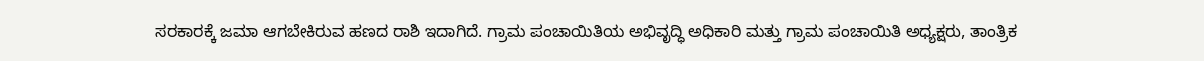ಸರಕಾರಕ್ಕೆ ಜಮಾ ಆಗಬೇಕಿರುವ ಹಣದ ರಾಶಿ ಇದಾಗಿದೆ. ಗ್ರಾಮ ಪಂಚಾಯಿತಿಯ ಅಭಿವೃದ್ಧಿ ಅಧಿಕಾರಿ ಮತ್ತು ಗ್ರಾಮ ಪಂಚಾಯಿತಿ ಅಧ್ಯಕ್ಷರು, ತಾಂತ್ರಿಕ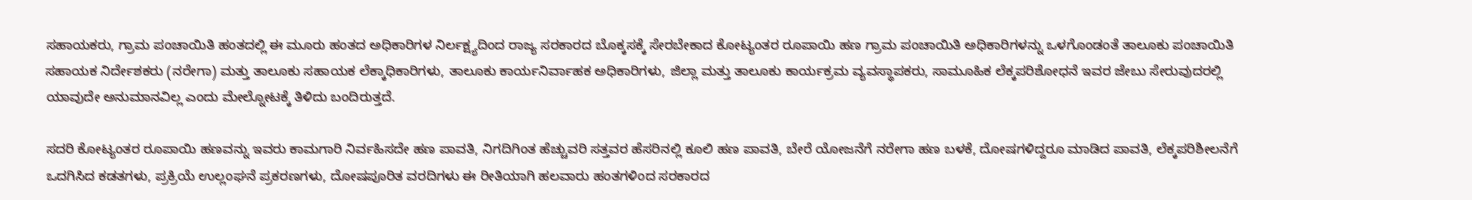ಸಹಾಯಕರು, ಗ್ರಾಮ ಪಂಚಾಯಿತಿ ಹಂತದಲ್ಲಿ ಈ ಮೂರು ಹಂತದ ಅಧಿಕಾರಿಗಳ ನಿರ್ಲಕ್ಷ್ಯದಿಂದ ರಾಜ್ಯ ಸರಕಾರದ ಬೊಕ್ಕಸಕ್ಕೆ ಸೇರಬೇಕಾದ ಕೋಟ್ಯಂತರ ರೂಪಾಯಿ ಹಣ ಗ್ರಾಮ ಪಂಚಾಯಿತಿ ಅಧಿಕಾರಿಗಳನ್ನು ಒಳಗೊಂಡಂತೆ ತಾಲೂಕು ಪಂಚಾಯಿತಿ ಸಹಾಯಕ ನಿರ್ದೇಶಕರು (ನರೇಗಾ) ಮತ್ತು ತಾಲೂಕು ಸಹಾಯಕ ಲೆಕ್ಕಾಧಿಕಾರಿಗಳು, ತಾಲೂಕು ಕಾರ್ಯನಿರ್ವಾಹಕ ಅಧಿಕಾರಿಗಳು, ಜಿಲ್ಲಾ ಮತ್ತು ತಾಲೂಕು ಕಾರ್ಯಕ್ರಮ ವ್ಯವಸ್ಥಾಪಕರು, ಸಾಮೂಹಿಕ ಲೆಕ್ಕಪರಿಶೋಧನೆ ಇವರ ಜೇಬು ಸೇರುವುದರಲ್ಲಿ ಯಾವುದೇ ಅನುಮಾನವಿಲ್ಲ ಎಂದು ಮೇಲ್ನೋಟಕ್ಕೆ ತಿಳಿದು ಬಂದಿರುತ್ತದೆ.

ಸದರಿ ಕೋಟ್ಯಂತರ ರೂಪಾಯಿ ಹಣವನ್ನು ಇವರು ಕಾಮಗಾರಿ ನಿರ್ವಹಿಸದೇ ಹಣ ಪಾವತಿ, ನಿಗದಿಗಿಂತ ಹೆಚ್ಚುವರಿ ಸತ್ತವರ ಹೆಸರಿನಲ್ಲಿ ಕೂಲಿ ಹಣ ಪಾವತಿ, ಬೇರೆ ಯೋಜನೆಗೆ ನರೇಗಾ ಹಣ ಬಳಕೆ, ದೋಷಗಳಿದ್ದರೂ ಮಾಡಿದ ಪಾವತಿ, ಲೆಕ್ಕಪರಿಶೀಲನೆಗೆ ಒದಗಿಸಿದ ಕಡತಗಳು, ಪ್ರಕ್ರಿಯೆ ಉಲ್ಲಂಘನೆ ಪ್ರಕರಣಗಳು, ದೋಷಪೂರಿತ ವರದಿಗಳು ಈ ರೀತಿಯಾಗಿ ಹಲವಾರು ಹಂತಗಳಿಂದ ಸರಕಾರದ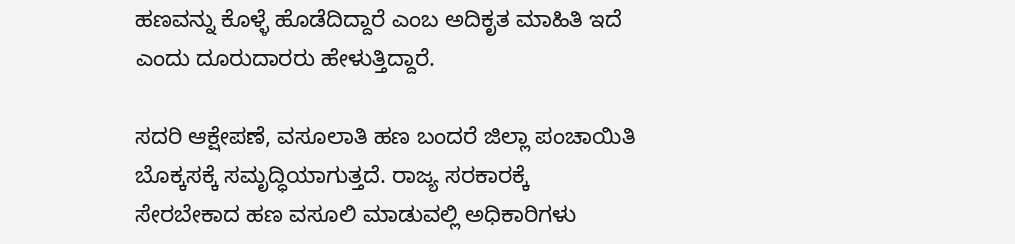ಹಣವನ್ನು ಕೊಳ್ಳೆ ಹೊಡೆದಿದ್ದಾರೆ ಎಂಬ ಅದಿಕೃತ ಮಾಹಿತಿ ಇದೆ ಎಂದು ದೂರುದಾರರು ಹೇಳುತ್ತಿದ್ದಾರೆ.

ಸದರಿ ಆಕ್ಷೇಪಣೆ, ವಸೂಲಾತಿ ಹಣ ಬಂದರೆ ಜಿಲ್ಲಾ ಪಂಚಾಯಿತಿ ಬೊಕ್ಕಸಕ್ಕೆ ಸಮೃದ್ಧಿಯಾಗುತ್ತದೆ. ರಾಜ್ಯ ಸರಕಾರಕ್ಕೆ ಸೇರಬೇಕಾದ ಹಣ ವಸೂಲಿ ಮಾಡುವಲ್ಲಿ ಅಧಿಕಾರಿಗಳು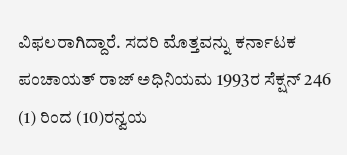ವಿಫಲರಾಗಿದ್ದಾರೆ. ಸದರಿ ಮೊತ್ತವನ್ನು ಕರ್ನಾಟಕ ಪಂಚಾಯತ್ ರಾಜ್ ಅಧಿನಿಯಮ 1993ರ ಸೆಕ್ಷನ್ 246 (1) ರಿಂದ (10)ರನ್ವಯ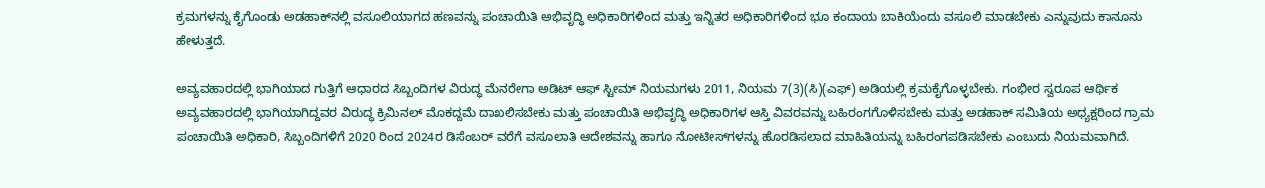ಕ್ರಮಗಳನ್ನು ಕೈಗೊಂಡು ಅಡಹಾಕ್‌ನಲ್ಲಿ ವಸೂಲಿಯಾಗದ ಹಣವನ್ನು ಪಂಚಾಯಿತಿ ಅಭಿವೃದ್ಧಿ ಅಧಿಕಾರಿಗಳಿಂದ ಮತ್ತು ಇನ್ನಿತರ ಅಧಿಕಾರಿಗಳಿಂದ ಭೂ ಕಂದಾಯ ಬಾಕಿಯೆಂದು ವಸೂಲಿ ಮಾಡಬೇಕು ಎನ್ನುವುದು ಕಾನೂನು ಹೇಳುತ್ತದೆ.

ಅವ್ಯವಹಾರದಲ್ಲಿ ಭಾಗಿಯಾದ ಗುತ್ತಿಗೆ ಆಧಾರದ ಸಿಬ್ಬಂದಿಗಳ ವಿರುದ್ಧ ಮೆನರೇಗಾ ಅಡಿಟ್ ಆಫ್ ಸ್ಟೀಮ್ ನಿಯಮಗಳು 2011, ನಿಯಮ 7(3)(ಸಿ)(ಎಫ್) ಅಡಿಯಲ್ಲಿ ಕ್ರಮಕೈಗೊಳ್ಳಬೇಕು. ಗಂಭೀರ ಸ್ವರೂಪ ಆರ್ಥಿಕ ಅವ್ಯವಹಾರದಲ್ಲಿ ಭಾಗಿಯಾಗಿದ್ದವರ ವಿರುದ್ಧ ಕ್ರಿಮಿನಲ್‌ ಮೊಕದ್ದಮೆ ದಾಖಲಿಸಬೇಕು ಮತ್ತು ಪಂಚಾಯಿತಿ ಅಭಿವೃದ್ಧಿ ಅಧಿಕಾರಿಗಳ ಆಸ್ತಿ ವಿವರವನ್ನು ಬಹಿರಂಗಗೊಳಿಸಬೇಕು ಮತ್ತು ಅಡಹಾಕ್ ಸಮಿತಿಯ ಅಧ್ಯಕ್ಷರಿಂದ ಗ್ರಾಮ ಪಂಚಾಯಿತಿ ಅಧಿಕಾರಿ, ಸಿಬ್ಬಂದಿಗಳಿಗೆ 2020 ರಿಂದ 2024ರ ಡಿಸೆಂಬರ್ ವರೆಗೆ ವಸೂಲಾತಿ ಆದೇಶವನ್ನು ಹಾಗೂ ನೋಟೀಸ್‌ಗಳನ್ನು ಹೊರಡಿಸಲಾದ ಮಾಹಿತಿಯನ್ನು ಬಹಿರಂಗಪಡಿಸಬೇಕು ಎಂಬುದು ನಿಯಮವಾಗಿದೆ.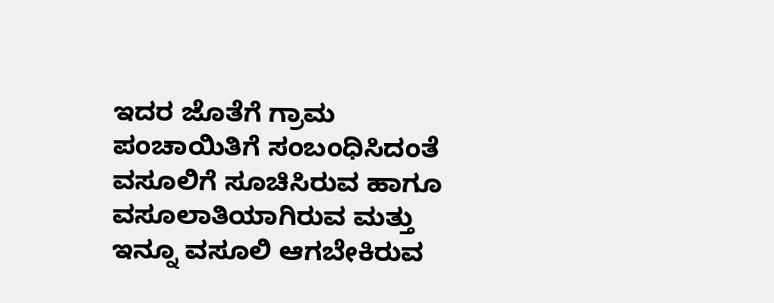ಇದರ ಜೊತೆಗೆ ಗ್ರಾಮ ಪಂಚಾಯಿತಿಗೆ ಸಂಬಂಧಿಸಿದಂತೆ ವಸೂಲಿಗೆ ಸೂಚಿಸಿರುವ ಹಾಗೂ ವಸೂಲಾತಿಯಾಗಿರುವ ಮತ್ತು ಇನ್ನೂ ವಸೂಲಿ ಆಗಬೇಕಿರುವ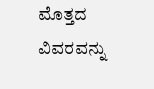ಮೊತ್ತದ ವಿವರವನ್ನು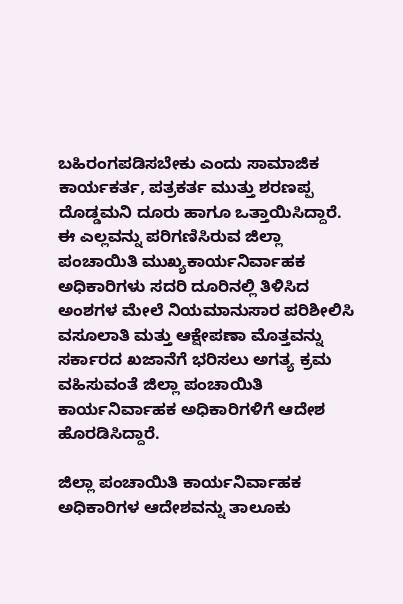ಬಹಿರಂಗಪಡಿಸಬೇಕು ಎಂದು ಸಾಮಾಜಿಕ ಕಾರ್ಯಕರ್ತ, ಪತ್ರಕರ್ತ ಮುತ್ತು ಶರಣಪ್ಪ ದೊಡ್ಡಮನಿ ದೂರು ಹಾಗೂ ಒತ್ತಾಯಿಸಿದ್ದಾರೆ. ಈ ಎಲ್ಲವನ್ನು ಪರಿಗಣಿಸಿರುವ ಜಿಲ್ಲಾ ಪಂಚಾಯಿತಿ ಮುಖ್ಯಕಾರ್ಯನಿರ್ವಾಹಕ ಅಧಿಕಾರಿಗಳು ಸದರಿ ದೂರಿನಲ್ಲಿ ತಿಳಿಸಿದ ಅಂಶಗಳ ಮೇಲೆ ನಿಯಮಾನುಸಾರ ಪರಿಶೀಲಿಸಿ ವಸೂಲಾತಿ ಮತ್ತು ಆಕ್ಷೇಪಣಾ ಮೊತ್ತವನ್ನು ಸರ್ಕಾರದ ಖಜಾನೆಗೆ ಭರಿಸಲು ಅಗತ್ಯ ಕ್ರಮ ವಹಿಸುವಂತೆ ಜಿಲ್ಲಾ ಪಂಚಾಯಿತಿ ಕಾರ್ಯನಿರ್ವಾಹಕ ಅಧಿಕಾರಿಗಳಿಗೆ ಆದೇಶ ಹೊರಡಿಸಿದ್ದಾರೆ.

ಜಿಲ್ಲಾ ಪಂಚಾಯಿತಿ ಕಾರ್ಯನಿರ್ವಾಹಕ ಅಧಿಕಾರಿಗಳ ಆದೇಶವನ್ನು ತಾಲೂಕು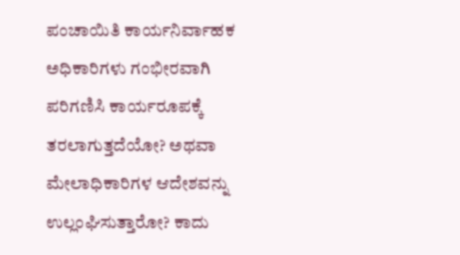ಪಂಚಾಯಿತಿ ಕಾರ್ಯನಿರ್ವಾಹಕ ಅಧಿಕಾರಿಗಳು ಗಂಭೀರವಾಗಿ ಪರಿಗಣಿಸಿ ಕಾರ್ಯರೂಪಕ್ಕೆ ತರಲಾಗುತ್ತದೆಯೋ? ಅಥವಾ ಮೇಲಾಧಿಕಾರಿಗಳ ಆದೇಶವನ್ನು ಉಲ್ಲಂಘಿಸುತ್ತಾರೋ? ಕಾದು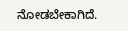ನೋಡಬೇಕಾಗಿದೆ.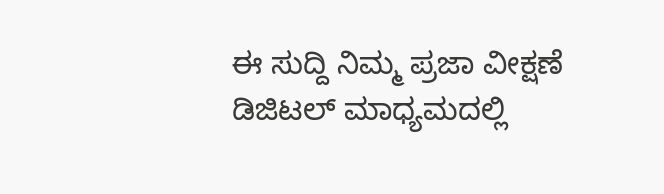ಈ ಸುದ್ದಿ ನಿಮ್ಮ ಪ್ರಜಾ ವೀಕ್ಷಣೆ ಡಿಜಿಟಲ್‌ ಮಾಧ್ಯಮದಲ್ಲಿ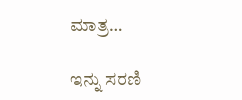ಮಾತ್ರ…

ಇನ್ನು ಸರಣಿ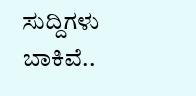ಸುದ್ದಿಗಳು ಬಾಕಿವೆ..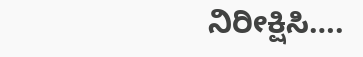ನಿರೀಕ್ಷಿಸಿ….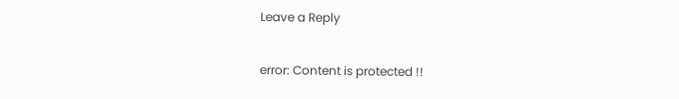Leave a Reply

error: Content is protected !!